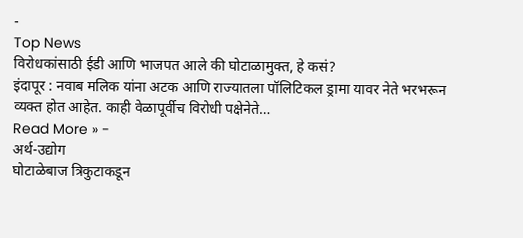-
Top News
विरोधकांसाठी ईडी आणि भाजपत आले की घोटाळामुक्त, हे कसं?
इंदापूर : नवाब मलिक यांना अटक आणि राज्यातला पॉलिटिकल ड्रामा यावर नेते भरभरून व्यक्त होत आहेत. काही वेळापूर्वीच विरोधी पक्षेनेते…
Read More » -
अर्थ-उद्योग
घोटाळेबाज त्रिकुटाकडून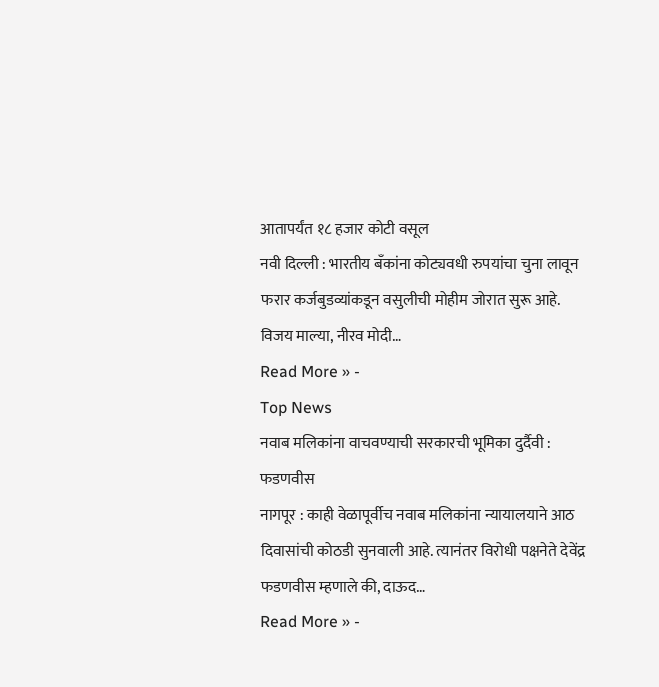आतापर्यंत १८ हजार कोटी वसूल
नवी दिल्ली : भारतीय बँकांना कोट्यवधी रुपयांचा चुना लावून फरार कर्जबुडव्यांकडून वसुलीची मोहीम जोरात सुरू आहे. विजय माल्या, नीरव मोदी…
Read More » -
Top News
नवाब मलिकांना वाचवण्याची सरकारची भूमिका दुर्दैवी : फडणवीस
नागपूर : काही वेळापूर्वीच नवाब मलिकांना न्यायालयाने आठ दिवासांची कोठडी सुनवाली आहे. त्यानंतर विरोधी पक्षनेते देवेंद्र फडणवीस म्हणाले की, दाऊद…
Read More » -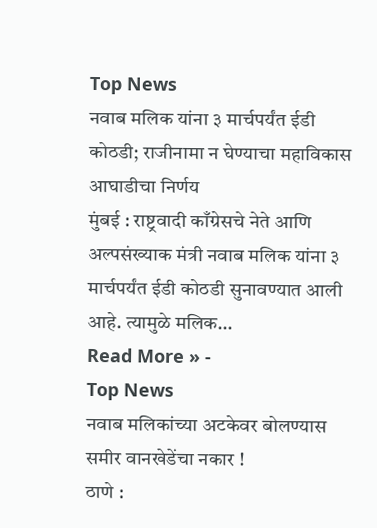Top News
नवाब मलिक यांना ३ मार्चपर्यंत ईडी कोठडी; राजीनामा न घेण्याचा महाविकास आघाडीचा निर्णय
मुंबई : राष्ट्रवादी काँग्रेसचे नेते आणि अल्पसंख्याक मंत्री नवाब मलिक यांना ३ मार्चपर्यंत ईडी कोठडी सुनावण्यात आली आहे. त्यामुळे मलिक…
Read More » -
Top News
नवाब मलिकांच्या अटकेवर बोलण्यास समीर वानखेडेंचा नकार !
ठाणे :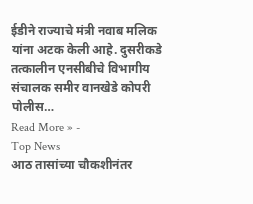ईडीने राज्याचे मंत्री नवाब मलिक यांना अटक केली आहे. दुसरीकडे तत्कालीन एनसीबीचे विभागीय संचालक समीर वानखेडे कोपरी पोलीस…
Read More » -
Top News
आठ तासांच्या चौकशीनंतर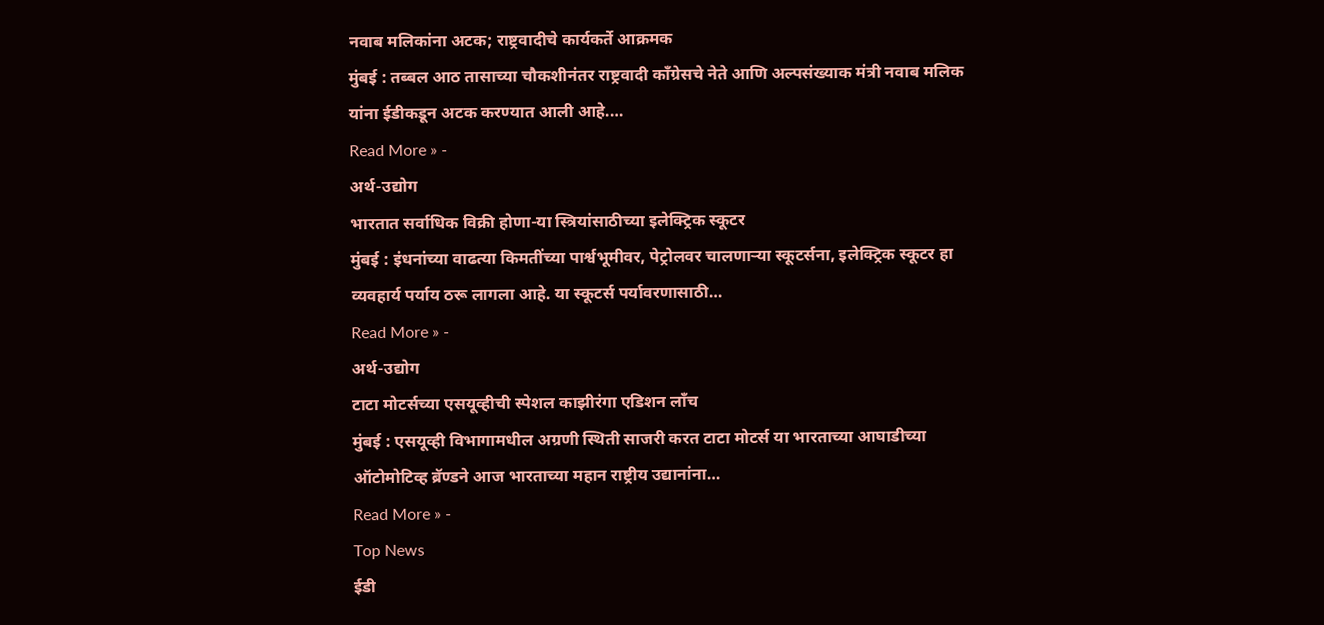नवाब मलिकांना अटक; राष्ट्रवादीचे कार्यकर्ते आक्रमक
मुंबई : तब्बल आठ तासाच्या चौकशीनंतर राष्ट्रवादी काँग्रेसचे नेते आणि अल्पसंख्याक मंत्री नवाब मलिक यांना ईडीकडून अटक करण्यात आली आहे.…
Read More » -
अर्थ-उद्योग
भारतात सर्वाधिक विक्री होणा-या स्त्रियांसाठीच्या इलेक्ट्रिक स्कूटर
मुंबई : इंधनांच्या वाढत्या किमतींच्या पार्श्वभूमीवर, पेट्रोलवर चालणाऱ्या स्कूटर्सना, इलेक्ट्रिक स्कूटर हा व्यवहार्य पर्याय ठरू लागला आहे. या स्कूटर्स पर्यावरणासाठी…
Read More » -
अर्थ-उद्योग
टाटा मोटर्सच्या एसयूव्हीची स्पेशल काझीरंगा एडिशन लाँच
मुंबई : एसयूव्ही विभागामधील अग्रणी स्थिती साजरी करत टाटा मोटर्स या भारताच्या आघाडीच्या ऑटोमोटिव्ह ब्रॅण्डने आज भारताच्या महान राष्ट्रीय उद्यानांना…
Read More » -
Top News
ईडी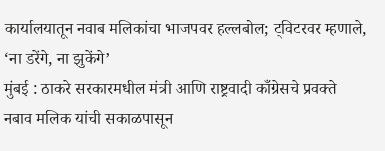कार्यालयातून नवाब मलिकांचा भाजपवर हल्लबोल; ट्विटरवर म्हणाले, ‘ना डरेंगे, ना झुकेंगे’
मुंबई : ठाकरे सरकारमधील मंत्री आणि राष्ट्रवादी काँग्रेसचे प्रवक्ते नबाव मलिक यांची सकाळपासून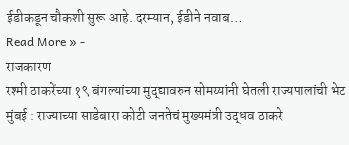ईडीकडून चौकशी सुरू आहे. दरम्यान, ईडीने नवाब…
Read More » -
राजकारण
रश्मी ठाकरेंच्या १९ बंगल्यांच्या मुद्द्यावरुन सोमय्यांनी घेतली राज्यपालांची भेट
मुंबई : राज्याच्या साडेबारा कोटी जनतेचं मुख्यमंत्री उद्धव ठाकरे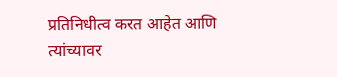प्रतिनिधीत्व करत आहेत आणि त्यांच्यावर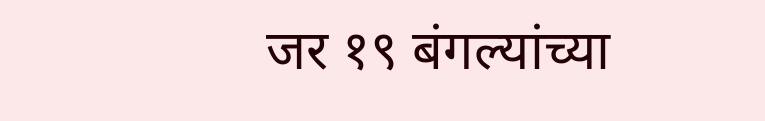जर १९ बंगल्यांच्या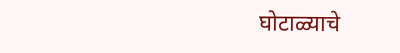घोटाळ्याचे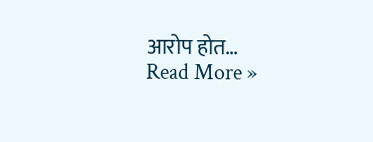आरोप होत…
Read More »